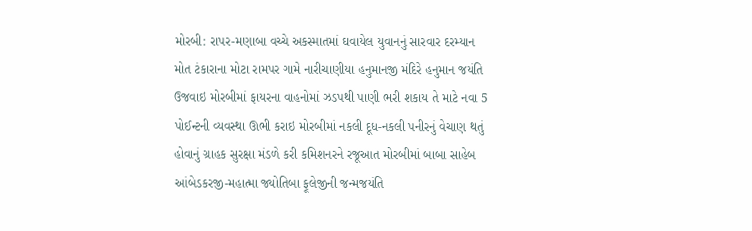મોરબી: રાપર-મણાબા વચ્ચે અકસ્માતમાં ઘવાયેલ યુવાનનું સારવાર દરમ્યાન મોત ટંકારાના મોટા રામપર ગામે નારીચાણીયા હનુમાનજી મંદિરે હનુમાન જયંતિ ઉજવાઇ મોરબીમાં ફાયરના વાહનોમાં ઝડપથી પાણી ભરી શકાય તે માટે નવા 5 પોઈન્ટની વ્યવસ્થા ઊભી કરાઇ મોરબીમાં નકલી દૂધ-નકલી પનીરનું વેચાણ થતું હોવાનું ગ્રાહક સુરક્ષા મંડળે કરી કમિશનરને રજૂઆત મોરબીમાં બાબા સાહેબ આંબેડકરજી-મહાત્મા જ્યોતિબા ફૂલેજીની જન્મજયંતિ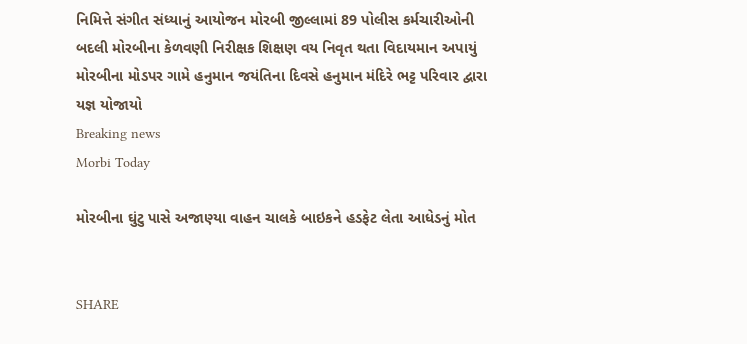નિમિત્તે સંગીત સંધ્યાનું આયોજન મોરબી જીલ્લામાં 89 પોલીસ કર્મચારીઓની બદલી મોરબીના કેળવણી નિરીક્ષક શિક્ષણ વય નિવૃત થતા વિદાયમાન અપાયું મોરબીના મોડપર ગામે હનુમાન જયંતિના દિવસે હનુમાન મંદિરે ભટ્ટ પરિવાર દ્વારા યજ્ઞ યોજાયો
Breaking news
Morbi Today

મોરબીના ઘુંટુ પાસે અજાણ્યા વાહન ચાલકે બાઇકને હડફેટ લેતા આધેડનું મોત


SHARE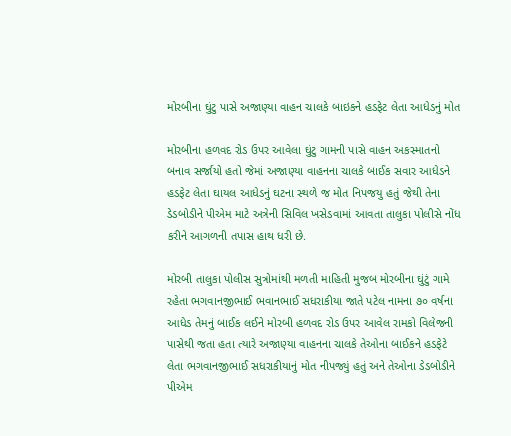મોરબીના ઘુંટુ પાસે અજાણ્યા વાહન ચાલકે બાઇકને હડફેટ લેતા આધેડનું મોત

મોરબીના હળવદ રોડ ઉપર આવેલા ઘુંટુ ગામની પાસે વાહન અકસ્માતનો બનાવ સર્જાયો હતો જેમાં અજાણ્યા વાહનના ચાલકે બાઈક સવાર આધેડને હડફેટ લેતા ઘાયલ આધેડનું ઘટના સ્થળે જ મોત નિપજયુ હતું જેથી તેના ડેડબોડીને પીએમ માટે અત્રેની સિવિલ ખસેડવામાં આવતા તાલુકા પોલીસે નોંધ કરીને આગળની તપાસ હાથ ધરી છે.

મોરબી તાલુકા પોલીસ સુત્રોમાંથી મળતી માહિતી મુજબ મોરબીના ઘુંટું ગામે રહેતા ભગવાનજીભાઈ ભવાનભાઈ સધરાકીયા જાતે પટેલ નામના ૭૦ વર્ષના આધેડ તેમનું બાઈક લઈને મોરબી હળવદ રોડ ઉપર આવેલ રામકો વિલેજની પાસેથી જતા હતા ત્યારે અજાણ્યા વાહનના ચાલકે તેઓના બાઈકને હડફેટે લેતા ભગવાનજીભાઈ સધરાકીયાનું મોત નીપજ્યું હતું અને તેઓના ડેડબોડીને પીએમ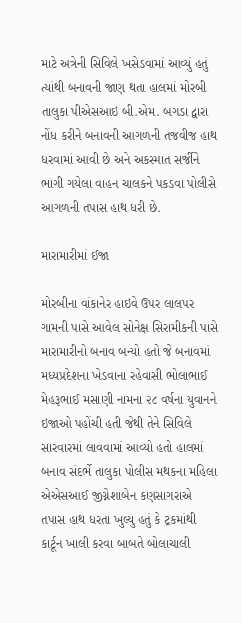માટે અત્રેની સિવિલે ખસેડવામાં આવ્યું હતું ત્યાંથી બનાવની જાણ થતા હાલમાં મોરબી તાલુકા પીએસઆઇ બી.એમ. બગડા દ્વારા નોંધ કરીને બનાવની આગળની તજવીજ હાથ ધરવામાં આવી છે અને અકસ્માત સર્જીને ભાગી ગયેલા વાહન ચાલકને પકડવા પોલીસે આગળની તપાસ હાથ ધરી છે.

મારામારીમાં ઈજા

મોરબીના વાંકાનેર હાઇવે ઉપર લાલપર ગામની પાસે આવેલ સોનેક્ષ સિરામીકની પાસે મારામારીનો બનાવ બન્યો હતો જે બનાવમાં મધ્યપ્રદેશના ખેડવાના રહેવાસી ભોલાભાઈ મેહરૂભાઈ મસાણી નામના ૨૮ વર્ષના યુવાનને ઇજાઓ પહોંચી હતી જેથી તેને સિવિલે સારવારમાં લાવવામાં આવ્યો હતો હાલમાં બનાવ સંદર્ભે તાલુકા પોલીસ મથકના મહિલા એએસઆઈ જીગ્નેશાબેન કણસાગરાએ તપાસ હાથ ધરતા ખુલ્યુ હતું કે ટ્રકમાંથી કાર્ટૂન ખાલી કરવા બાબતે બોલાચાલી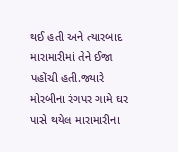થઈ હતી અને ત્યારબાદ મારામારીમાં તેને ઈજા પહોંચી હતી.જ્યારે મોરબીના રંગપર ગામે ઘર પાસે થયેલ મારામારીના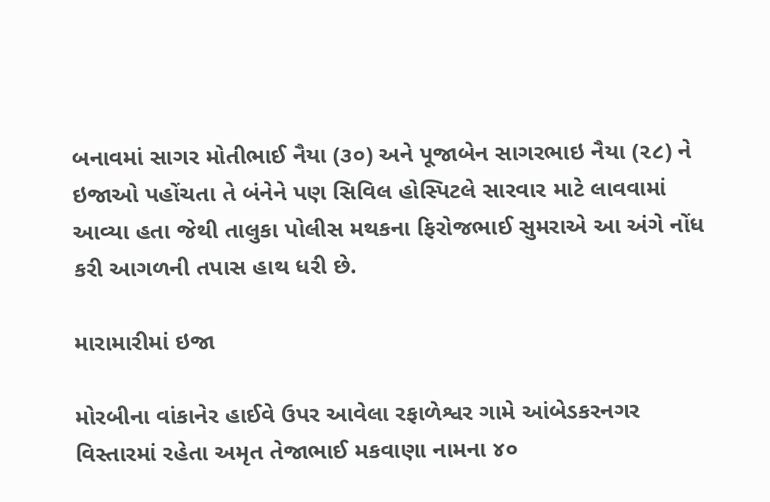બનાવમાં સાગર મોતીભાઈ નૈયા (૩૦) અને પૂજાબેન સાગરભાઇ નૈયા (૨૮) ને ઇજાઓ પહોંચતા તે બંનેને પણ સિવિલ હોસ્પિટલે સારવાર માટે લાવવામાં આવ્યા હતા જેથી તાલુકા પોલીસ મથકના ફિરોજભાઈ સુમરાએ આ અંગે નોંધ કરી આગળની તપાસ હાથ ધરી છે.

મારામારીમાં ઇજા

મોરબીના વાંકાનેર હાઈવે ઉપર આવેલા રફાળેશ્વર ગામે આંબેડકરનગર વિસ્તારમાં રહેતા અમૃત તેજાભાઈ મકવાણા નામના ૪૦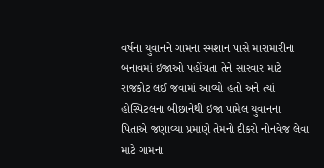વર્ષના યુવાનને ગામના સ્મશાન પાસે મારામારીના બનાવમાં ઇજાઓ પહોંચતા તેને સારવાર માટે રાજકોટ લઈ જવામાં આવ્યો હતો અને ત્યાં હોસ્પિટલના બીછાનેથી ઇજા પામેલ યુવાનના પિતાએ જણાવ્યા પ્રમાણે તેમનો દીકરો નોનવેજ લેવા માટે ગામના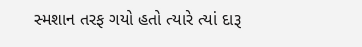સ્મશાન તરફ ગયો હતો ત્યારે ત્યાં દારૂ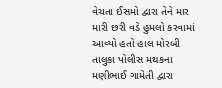વેચતા ઈસમો દ્વારા તેને માર મારી છરી વડે હુમલો કરવામાં આવ્યો હતો હાલ મોરબી તાલુકા પોલીસ મથકના મણીભાઈ ગામેતી દ્વારા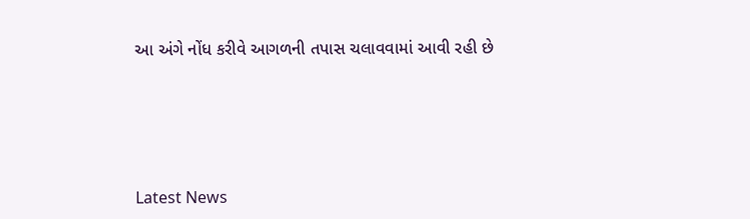આ અંગે નોંધ કરીવે આગળની તપાસ ચલાવવામાં આવી રહી છે






Latest News